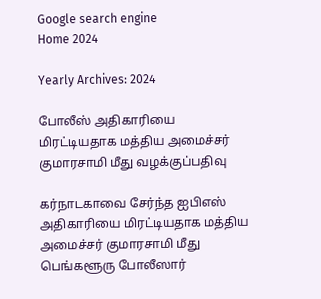Google search engine
Home 2024

Yearly Archives: 2024

போலீஸ் அதிகாரியை மிரட்டியதாக மத்திய அமைச்சர் குமாரசாமி மீது வழக்குப்பதிவு

க‌ர்நாடகாவை சேர்ந்த ஐபிஎஸ் அதிகாரியை மிரட்டியதாக மத்திய அமைச்சர் குமாரசாமி மீது பெங்களூரு போலீஸார்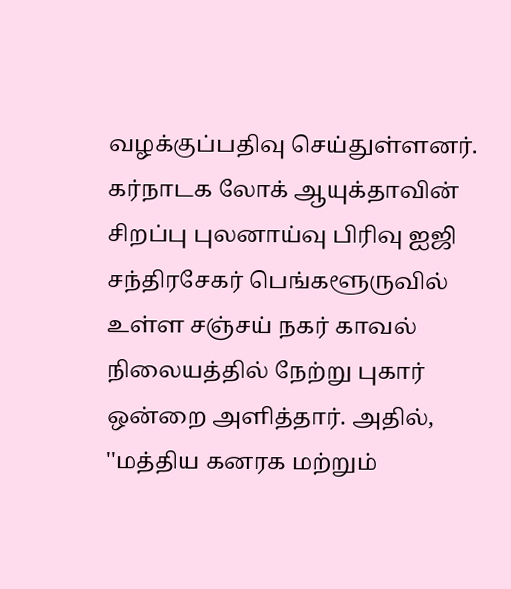வழக்குப்பதிவு செய்துள்ளனர். கர்நாடக லோக் ஆயுக்தாவின் சிறப்பு புலனாய்வு பிரிவு ஐஜி சந்திரசேகர் பெங்களூருவில் உள்ள சஞ்சய் நகர் காவல் நிலையத்தில் நேற்று புகார் ஒன்றை அளித்தார். அதில், ''மத்திய கனரக மற்றும்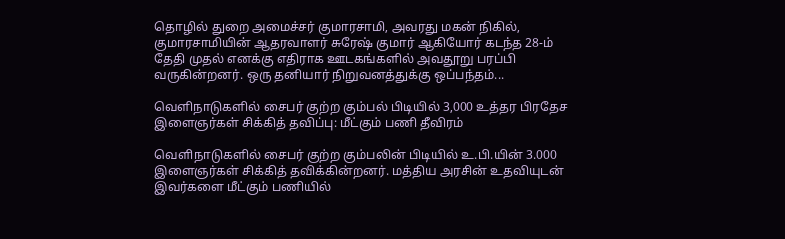தொழில் துறை அமைச்சர் குமாரசாமி, அவரது மகன் நிகில், குமாரசாமியின் ஆதரவாளர் சுரேஷ் குமார் ஆகியோர் கடந்த 28-ம் தேதி முதல் எனக்கு எதிராக ஊடகங்களில் அவதூறு பரப்பி வருகின்றனர். ஒரு தனியார் நிறுவனத்துக்கு ஒப்பந்தம்...

வெளிநாடுகளில் சைபர் குற்ற கும்பல் பிடியில் 3,000 உத்தர பிரதேச இளைஞர்கள் சிக்கித் தவிப்பு: மீட்கும் பணி தீவிரம்

வெளிநாடுகளில் சைபர் குற்ற கும்பலின் பிடியில் உ.பி.யின் 3.000 இளைஞர்கள் சிக்கித் தவிக்கின்றனர். மத்திய அரசின் உதவியுடன் இவர்களை மீட்கும் பணியில்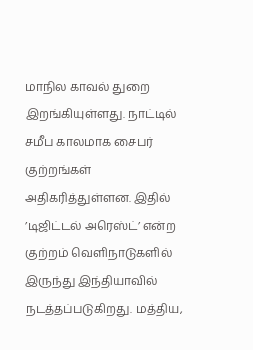மாநில காவல் துறை இறங்கியுள்ளது. நாட்டில் சமீப காலமாக சைபர் குற்றங்கள் அதிகரித்துள்ளன. இதில் ’டிஜிட்டல் அரெஸ்ட்’ என்ற குற்றம் வெளிநாடுகளில் இருந்து இந்தியாவில் நடத்தப்படுகிறது. மத்திய,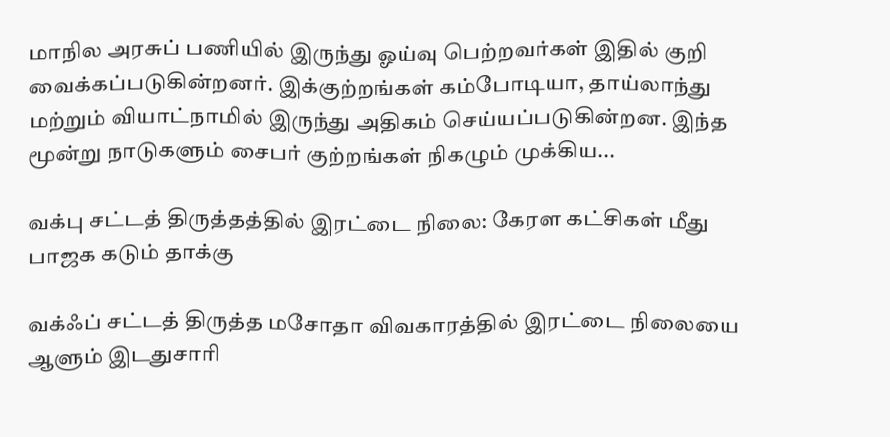மாநில அரசுப் பணியில் இருந்து ஓய்வு பெற்றவர்கள் இதில் குறி வைக்கப்படுகின்றனர். இக்குற்றங்கள் கம்போடியா, தாய்லாந்து மற்றும் வியாட்நாமில் இருந்து அதிகம் செய்யப்படுகின்றன. இந்த மூன்று நாடுகளும் சைபர் குற்றங்கள் நிகழும் முக்கிய...

வக்பு சட்டத் திருத்தத்தில் இரட்டை நிலை: கேரள கட்சிகள் மீது பாஜக கடும் தாக்கு

வக்ஃப் சட்டத் திருத்த மசோதா விவகாரத்தில் இரட்டை நிலையை ஆளும் இடதுசாரி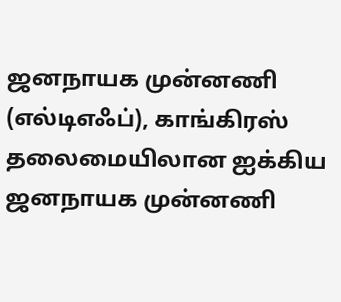ஜனநாயக முன்னணி (எல்டிஎஃப்), காங்கிரஸ் தலைமையிலான ஐக்கிய ஜனநாயக முன்னணி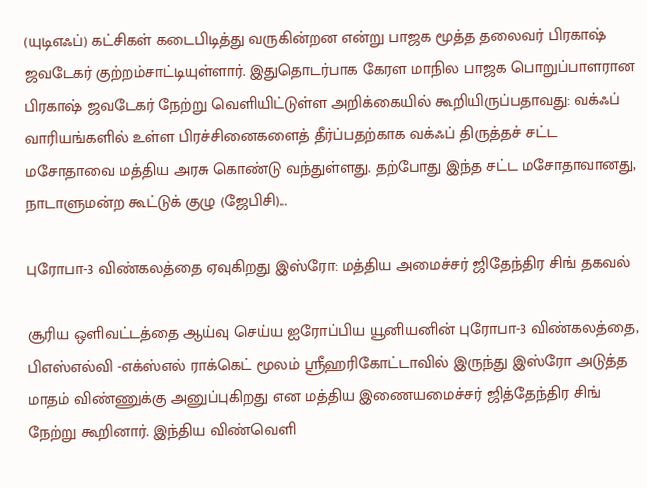(யுடிஎஃப்) கட்சிகள் கடைபிடித்து வருகின்றன என்று பாஜக மூத்த தலைவர் பிரகாஷ் ஜவடேகர் குற்றம்சாட்டியுள்ளார். இதுதொடர்பாக கேரள மாநில பாஜக பொறுப்பாளரான பிரகாஷ் ஜவடேகர் நேற்று வெளியிட்டுள்ள அறிக்கையில் கூறியிருப்பதாவது: வக்ஃப் வாரியங்களில் உள்ள பிரச்சினைகளைத் தீர்ப்பதற்காக வக்ஃப் திருத்தச் சட்ட மசோதாவை மத்திய அரசு கொண்டு வந்துள்ளது. தற்போது இந்த சட்ட மசோதாவானது, நாடாளுமன்ற கூட்டுக் குழு (ஜேபிசி)...

புரோபா-3 விண்கலத்தை ஏவுகிறது இஸ்ரோ: மத்திய அமைச்சர் ஜிதேந்திர சிங் தகவல்

சூரிய ஒளிவட்டத்தை ஆய்வு செய்ய ஐரோப்பிய யூனியனின் புரோபா-3 விண்கலத்தை, பிஎஸ்எல்வி -எக்ஸ்எல் ராக்கெட் மூலம் ஸ்ரீஹரிகோட்டாவில் இருந்து இஸ்ரோ அடுத்த மாதம் விண்ணுக்கு அனுப்புகிறது என மத்திய இணையமைச்சர் ஜித்தேந்திர சிங் நேற்று கூறினார். இந்திய விண்வெளி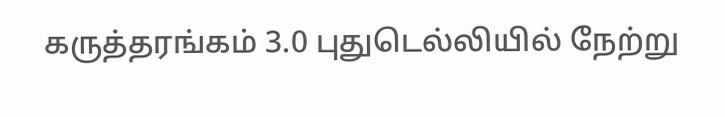கருத்தரங்கம் 3.0 புதுடெல்லியில் நேற்று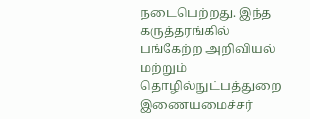நடைபெற்றது. இந்த கருத்தரங்கில் பங்கேற்ற அறிவியல் மற்றும் தொழில்நுட்பத்துறை இணையமைச்சர்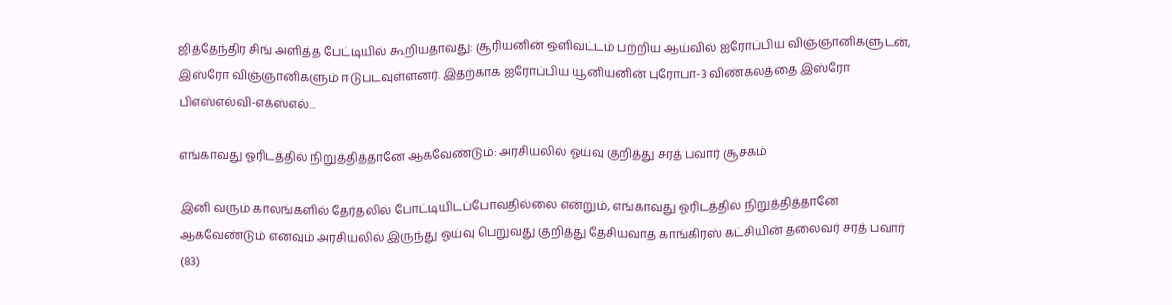ஜித்தேந்திர சிங் அளித்த பேட்டியில் கூறியதாவது: சூரியனின் ஒளிவட்டம் பற்றிய ஆய்வில் ஐரோப்பிய விஞ்ஞானிகளுடன், இஸ்ரோ விஞ்ஞானிகளும் ஈடுபடவுள்ளனர். இதற்காக ஐரோப்பிய யூனியனின் புரோபா-3 விண்கலத்தை இஸ்ரோ பிஎஸ்எல்வி-எக்ஸ்எல்...

எங்காவது ஓரிடத்தில் நிறுத்தித்தானே ஆகவேண்டும்: அரசியலில் ஓய்வு குறித்து சரத் பவார் சூசகம்

இனி வரும் காலங்களில் தேர்தலில் போட்டியிடப்போவதில்லை என்றும், எங்காவது ஓரிடத்தில் நிறுத்தித்தானே ஆகவேண்டும் எனவும் அரசியலில் இருந்து ஓய்வு பெறுவது குறித்து தேசியவாத காங்கிரஸ் கட்சியின் தலைவர் சரத் பவார் (83)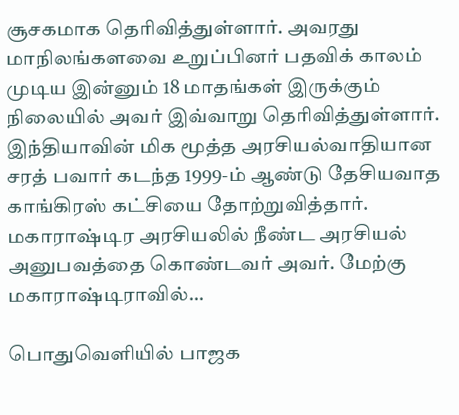சூசகமாக தெரிவித்துள்ளார். அவரது மாநிலங்களவை உறுப்பினர் பதவிக் காலம் முடிய இன்னும் 18 மாதங்கள் இருக்கும் நிலையில் அவர் இவ்வாறு தெரிவித்துள்ளார். இந்தியாவின் மிக மூத்த அரசியல்வாதியான சரத் பவார் கடந்த 1999-ம் ஆண்டு தேசியவாத காங்கிரஸ் கட்சியை தோற்றுவித்தார். மகாராஷ்டிர அரசியலில் நீண்ட அரசியல் அனுபவத்தை கொண்டவர் அவர். மேற்கு மகாராஷ்டிராவில்...

பொதுவெளியில் பாஜக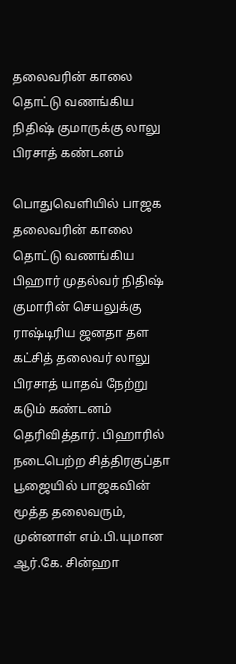தலைவரின் காலை தொட்டு வணங்கிய நிதிஷ் குமாருக்கு லாலு பிரசாத் கண்டனம்

பொதுவெளியில் பாஜக தலைவரின் காலை தொட்டு வணங்கிய பிஹார் முதல்வர் நிதிஷ் குமாரின் செயலுக்கு ராஷ்டிரிய ஜனதா தள கட்சித் தலைவர் லாலு பிரசாத் யாதவ் நேற்று கடும் கண்டனம் தெரிவித்தார். பிஹாரில் நடைபெற்ற சித்திரகுப்தா பூஜையில் பாஜகவின் மூத்த தலைவரும், முன்னாள் எம்.பி.யுமான ஆர்.கே. சின்ஹா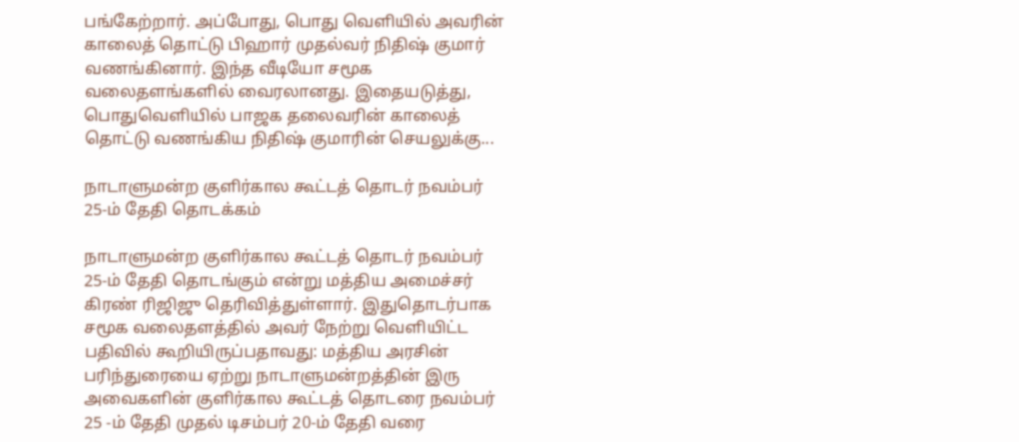பங்கேற்றார். அப்போது, பொது வெளியில் அவரின் காலைத் தொட்டு பிஹார் முதல்வர் நிதிஷ் குமார் வணங்கினார். இந்த வீடியோ சமூக வலைதளங்களில் வைரலானது. இதையடுத்து, பொதுவெளியில் பாஜக தலைவரின் காலைத் தொட்டு வணங்கிய நிதிஷ் குமாரின் செயலுக்கு...

நாடாளுமன்ற குளிர்கால கூட்டத் தொடர் நவம்பர் 25-ம் தேதி தொடக்கம்

நாடாளுமன்ற குளிர்கால கூட்டத் தொடர் நவம்பர் 25-ம் தேதி தொடங்கும் என்று மத்திய அமைச்சர் கிரண் ரிஜிஜு தெரிவித்துள்ளார். இதுதொடர்பாக சமூக வலைதளத்தில் அவர் நேற்று வெளியிட்ட பதிவில் கூறியிருப்பதாவது: மத்திய அரசின் பரிந்துரையை ஏற்று நாடாளுமன்றத்தின் இரு அவைகளின் குளிர்கால கூட்டத் தொடரை நவம்பர் 25 -ம் தேதி முதல் டிசம்பர் 20-ம் தேதி வரை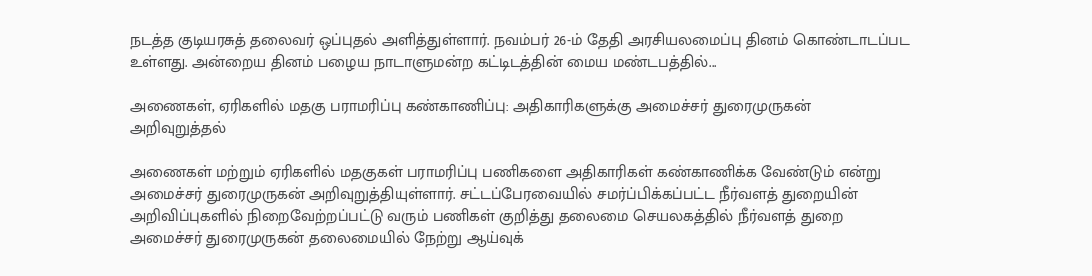நடத்த குடியரசுத் தலைவர் ஒப்புதல் அளித்துள்ளார். நவம்பர் 26-ம் தேதி அரசியலமைப்பு தினம் கொண்டாடப்பட உள்ளது. அன்றைய தினம் பழைய நாடாளுமன்ற கட்டிடத்தின் மைய மண்டபத்தில்...

அணைகள், ஏரிகளில் மதகு பராமரிப்பு கண்காணிப்பு: அதிகாரிகளுக்கு அமைச்சர் துரைமுருகன் அறிவுறுத்தல்

அணைகள் மற்றும் ஏரிகளில் மதகுகள் பராமரிப்பு பணிகளை அதிகாரிகள் கண்காணிக்க வேண்டும் என்று அமைச்சர் துரைமுருகன் அறிவுறுத்தியுள்ளார். சட்டப்பேரவையில் சமர்ப்பிக்கப்பட்ட நீர்வளத் துறையின் அறிவிப்புகளில் நிறைவேற்றப்பட்டு வரும் பணிகள் குறித்து தலைமை செயலகத்தில் நீர்வளத் துறை அமைச்சர் துரைமுருகன் தலைமையில் நேற்று ஆய்வுக்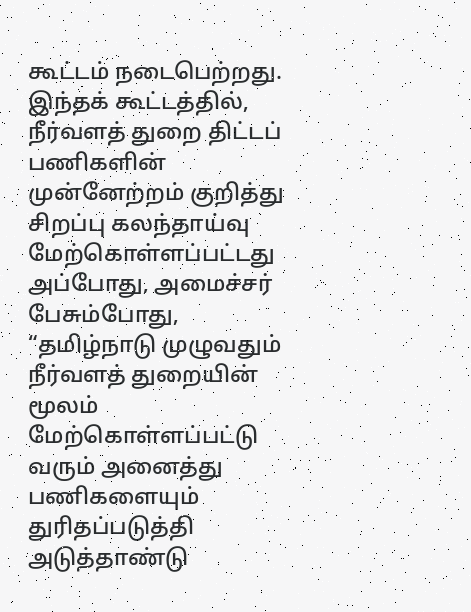கூட்டம் நடைபெற்றது. இந்தக் கூட்டத்தில், நீர்வளத் துறை திட்டப் பணிகளின் முன்னேற்றம் குறித்து சிறப்பு கலந்தாய்வு மேற்கொள்ளப்பட்டது அப்போது, அமைச்சர் பேசும்போது, “தமிழ்நாடு முழுவதும் நீர்வளத் துறையின் மூலம் மேற்கொள்ளப்பட்டு வரும் அனைத்து பணிகளையும் துரிதப்படுத்தி அடுத்தாண்டு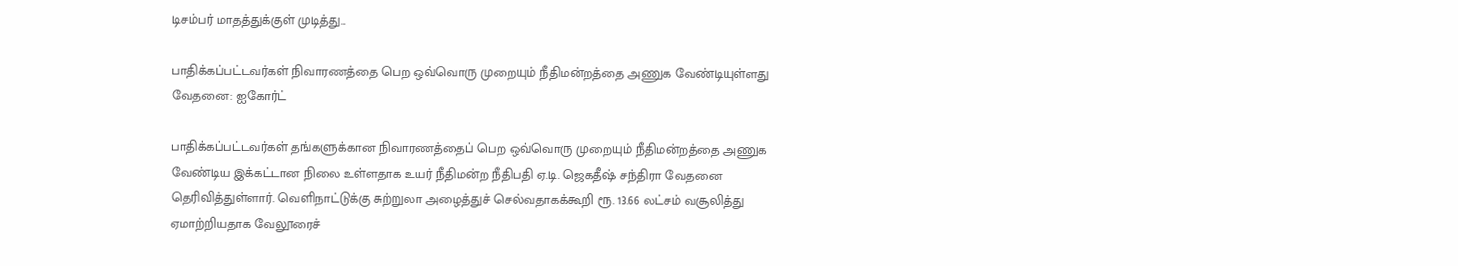டிசம்பர் மாதத்துக்குள் முடித்து...

பாதிக்கப்பட்டவர்கள் நிவாரணத்தை பெற ஒவ்வொரு முறையும் நீதிமன்றத்தை அணுக வேண்டியுள்ளது வேதனை: ஐகோர்ட்

பாதிக்கப்பட்டவர்கள் தங்களுக்கான நிவாரணத்தைப் பெற ஒவ்வொரு முறையும் நீதிமன்றத்தை அணுக வேண்டிய இக்கட்டான நிலை உள்ளதாக உயர் நீதிமன்ற நீதிபதி ஏ.டி. ஜெகதீஷ் சந்திரா வேதனை தெரிவித்துள்ளார். வெளிநாட்டுக்கு சுற்றுலா அழைத்துச் செல்வதாகக்கூறி ரூ. 13.66 லட்சம் வசூலித்து ஏமாற்றியதாக வேலூரைச்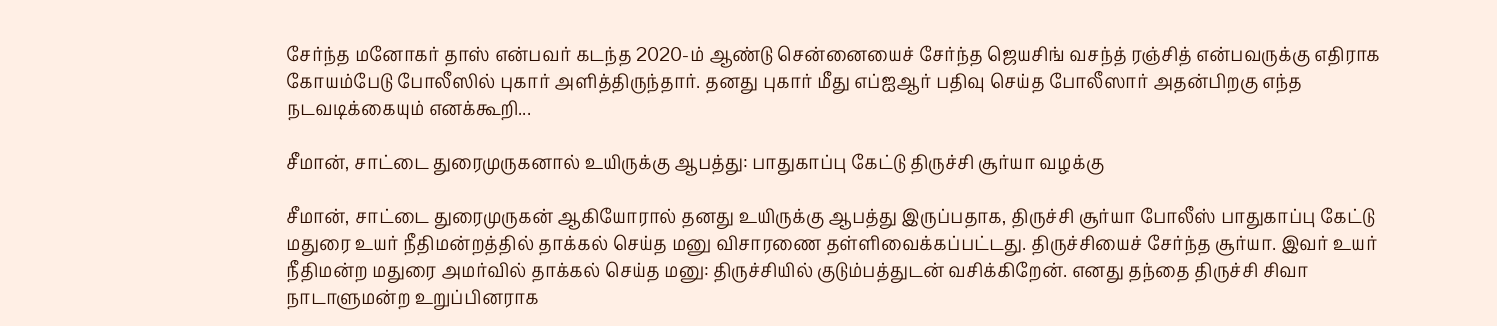சேர்ந்த மனோகர் தாஸ் என்பவர் கடந்த 2020-ம் ஆண்டு சென்னையைச் சேர்ந்த ஜெயசிங் வசந்த் ரஞ்சித் என்பவருக்கு எதிராக கோயம்பேடு போலீஸில் புகார் அளித்திருந்தார். தனது புகார் மீது எப்ஐஆர் பதிவு செய்த போலீஸார் அதன்பிறகு எந்த நடவடிக்கையும் எனக்கூறி...

சீமான், சாட்டை துரைமுருகனால் உயிருக்கு ஆபத்து: பாதுகாப்பு கேட்டு திருச்சி சூர்யா வழக்கு

சீமான், சாட்டை துரைமுருகன் ஆகியோரால் தனது உயிருக்கு ஆபத்து இருப்பதாக, திருச்சி சூர்யா போலீஸ் பாதுகாப்பு கேட்டு மதுரை உயர் நீதிமன்றத்தில் தாக்கல் செய்த மனு விசாரணை தள்ளிவைக்கப்பட்டது. திருச்சியைச் சேர்ந்த சூர்யா. இவர் உயர் நீதிமன்ற மதுரை அமர்வில் தாக்கல் செய்த மனு: திருச்சியில் குடும்பத்துடன் வசிக்கிறேன். எனது தந்தை திருச்சி சிவா நாடாளுமன்ற உறுப்பினராக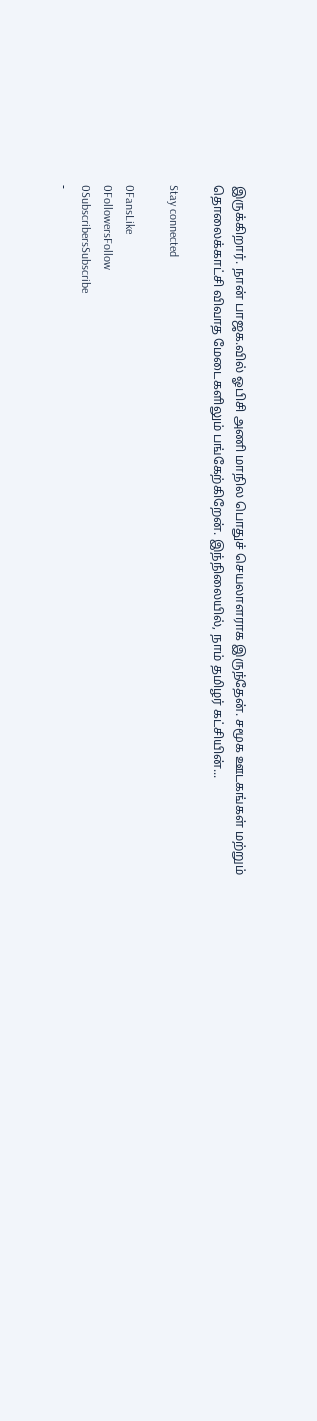இருக்கிறார். நான் பாஜக.வில் ஓபிசி அணி மாநில பொதுச் செயலாளராக இருந்தேன். சமூக ஊடகங்கள் மற்றும் தொலைக்காட்சி விவாத மேடைகளிலும் பங்கேற்கிறேன். இந்நிலையில், நாம் தமிழர் கட்சியின்...

Stay connected

0FansLike
0FollowersFollow
0SubscribersSubscribe
-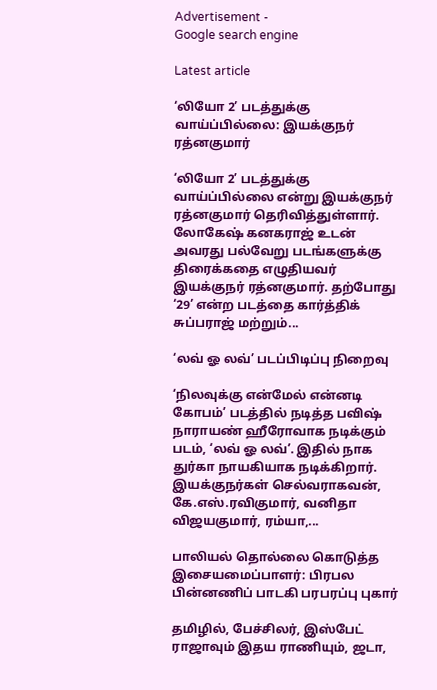Advertisement -
Google search engine

Latest article

‘லியோ 2’ படத்துக்கு வாய்ப்பில்லை: இயக்குநர் ரத்னகுமார்

‘லியோ 2’ படத்துக்கு வாய்ப்பில்லை என்று இயக்குநர் ரத்னகுமார் தெரிவித்துள்ளார். லோகேஷ் கனகராஜ் உடன் அவரது பல்வேறு படங்களுக்கு திரைக்கதை எழுதியவர் இயக்குநர் ரத்னகுமார். தற்போது ‘29’ என்ற படத்தை கார்த்திக் சுப்பராஜ் மற்றும்...

‘லவ் ஓ லவ்’ படப்பிடிப்பு நிறைவு

‘நிலவுக்கு என்மேல் என்னடி கோபம்’ படத்தில் நடித்த பவிஷ் நாராயண் ஹீரோவாக நடிக்கும் படம், ‘லவ் ஓ லவ்’. இதில் நாக துர்கா நாயகியாக நடிக்கிறார். இயக்குநர்கள் செல்வராகவன், கே.எஸ்.ரவிகுமார், வனிதா விஜயகுமார், ரம்யா,...

பாலியல் தொல்லை கொடுத்த இசையமைப்பாளர்: பிரபல பின்னணிப் பாடகி பரபரப்பு புகார்

தமிழில், பேச்சிலர், இஸ்பேட் ராஜாவும் இதய ராணியும், ஜடா,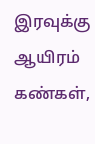இரவுக்கு ஆயிரம் கண்கள்,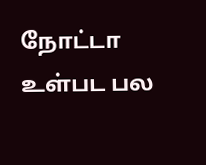நோட்டா உள்பட பல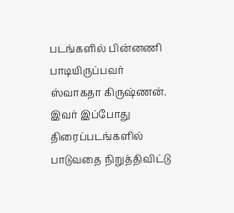படங்களில் பின்னணி பாடியிருப்பவர் ஸ்வாகதா கிருஷ்ணன். இவர் இப்போது திரைப்படங்களில் பாடுவதை நிறுத்திவிட்டு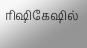ரிஷிகேஷில்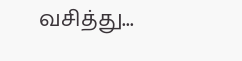வசித்து...